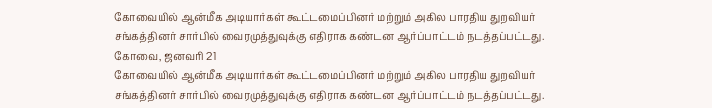கோவையில் ஆன்மீக அடியார்கள் கூட்டமைப்பினர் மற்றும் அகில பாரதிய துறவியர் சங்கத்தினர் சார்பில் வைரமுத்துவுக்கு எதிராக கண்டன ஆர்ப்பாட்டம் நடத்தப்பட்டது.
கோவை, ஜனவரி 21
கோவையில் ஆன்மீக அடியார்கள் கூட்டமைப்பினர் மற்றும் அகில பாரதிய துறவியர் சங்கத்தினர் சார்பில் வைரமுத்துவுக்கு எதிராக கண்டன ஆர்ப்பாட்டம் நடத்தப்பட்டது.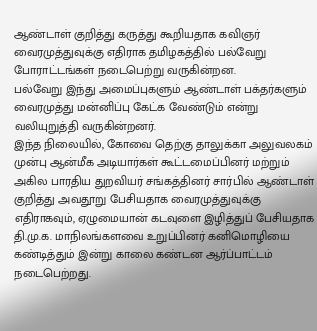ஆண்டாள் குறித்து கருத்து கூறியதாக கவிஞர் வைரமுத்துவுக்கு எதிராக தமிழகத்தில் பல்வேறு போராட்டங்கள் நடைபெற்று வருகின்றன.
பல்வேறு இந்து அமைப்புகளும் ஆண்டாள் பக்தர்களும் வைரமுத்து மன்னிப்பு கேட்க வேண்டும் என்று வலியுறுத்தி வருகின்றனர்.
இந்த நிலையில், கோவை தெற்கு தாலுக்கா அலுவலகம் முன்பு ஆன்மீக அடியார்கள் கூட்டமைப்பினர் மற்றும் அகில பாரதிய துறவியர் சங்கத்தினர் சார்பில் ஆண்டாள் குறித்து அவதூறு பேசியதாக வைரமுத்துவுக்கு எதிராகவும், ஏழுமையான் கடவுளை இழித்துப் பேசியதாக தி.மு.க. மாநிலங்களவை உறுப்பினர் கனிமொழியை கண்டித்தும் இன்று காலை கண்டன ஆர்ப்பாட்டம் நடைபெற்றது.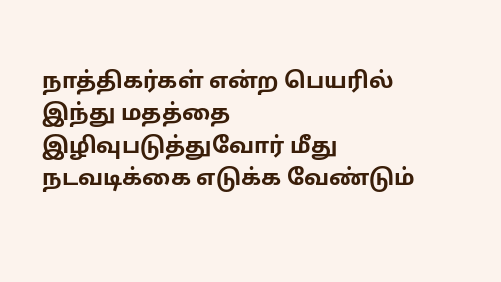நாத்திகர்கள் என்ற பெயரில் இந்து மதத்தை இழிவுபடுத்துவோர் மீது நடவடிக்கை எடுக்க வேண்டும்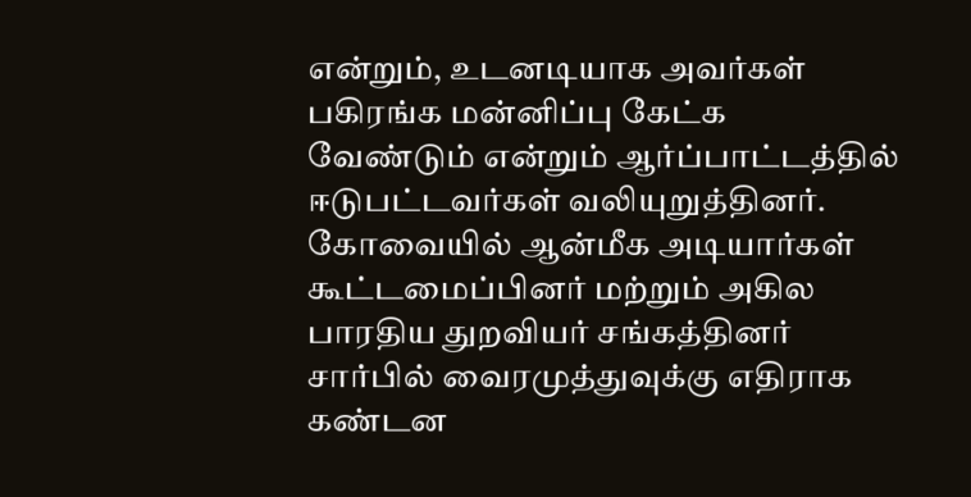என்றும், உடனடியாக அவர்கள் பகிரங்க மன்னிப்பு கேட்க வேண்டும் என்றும் ஆர்ப்பாட்டத்தில் ஈடுபட்டவர்கள் வலியுறுத்தினர்.
கோவையில் ஆன்மீக அடியார்கள் கூட்டமைப்பினர் மற்றும் அகில பாரதிய துறவியர் சங்கத்தினர் சார்பில் வைரமுத்துவுக்கு எதிராக கண்டன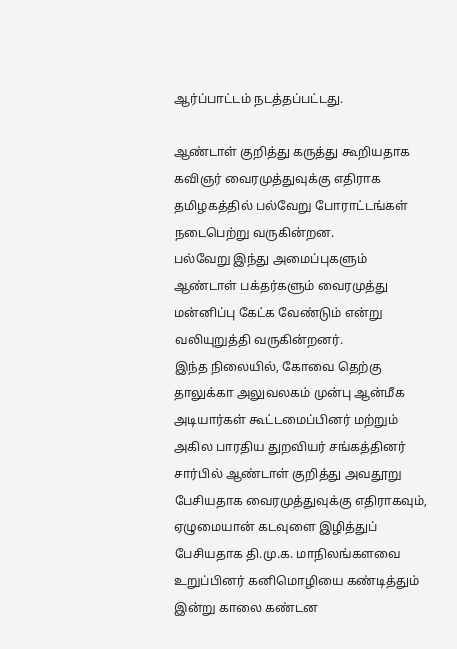ஆர்ப்பாட்டம் நடத்தப்பட்டது.

ஆண்டாள் குறித்து கருத்து கூறியதாக கவிஞர் வைரமுத்துவுக்கு எதிராக தமிழகத்தில் பல்வேறு போராட்டங்கள் நடைபெற்று வருகின்றன.
பல்வேறு இந்து அமைப்புகளும் ஆண்டாள் பக்தர்களும் வைரமுத்து மன்னிப்பு கேட்க வேண்டும் என்று வலியுறுத்தி வருகின்றனர்.
இந்த நிலையில், கோவை தெற்கு தாலுக்கா அலுவலகம் முன்பு ஆன்மீக அடியார்கள் கூட்டமைப்பினர் மற்றும் அகில பாரதிய துறவியர் சங்கத்தினர் சார்பில் ஆண்டாள் குறித்து அவதூறு பேசியதாக வைரமுத்துவுக்கு எதிராகவும், ஏழுமையான் கடவுளை இழித்துப் பேசியதாக தி.மு.க. மாநிலங்களவை உறுப்பினர் கனிமொழியை கண்டித்தும் இன்று காலை கண்டன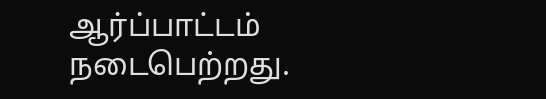ஆர்ப்பாட்டம் நடைபெற்றது.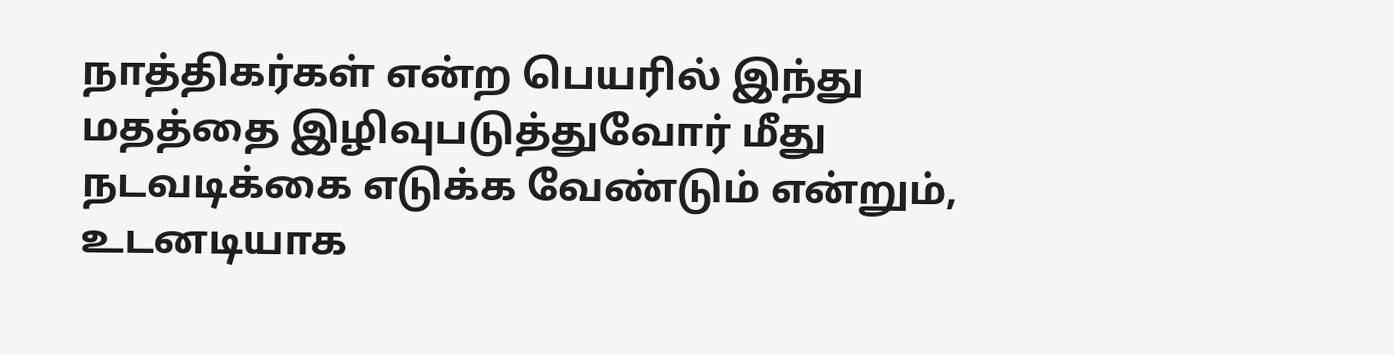நாத்திகர்கள் என்ற பெயரில் இந்து மதத்தை இழிவுபடுத்துவோர் மீது நடவடிக்கை எடுக்க வேண்டும் என்றும், உடனடியாக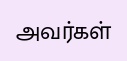அவர்கள்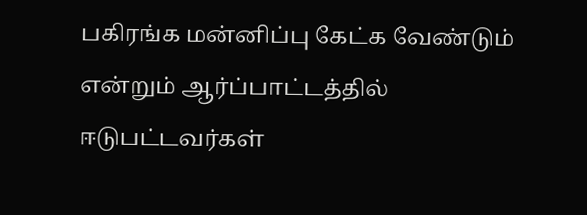பகிரங்க மன்னிப்பு கேட்க வேண்டும் என்றும் ஆர்ப்பாட்டத்தில் ஈடுபட்டவர்கள்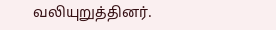வலியுறுத்தினர்.